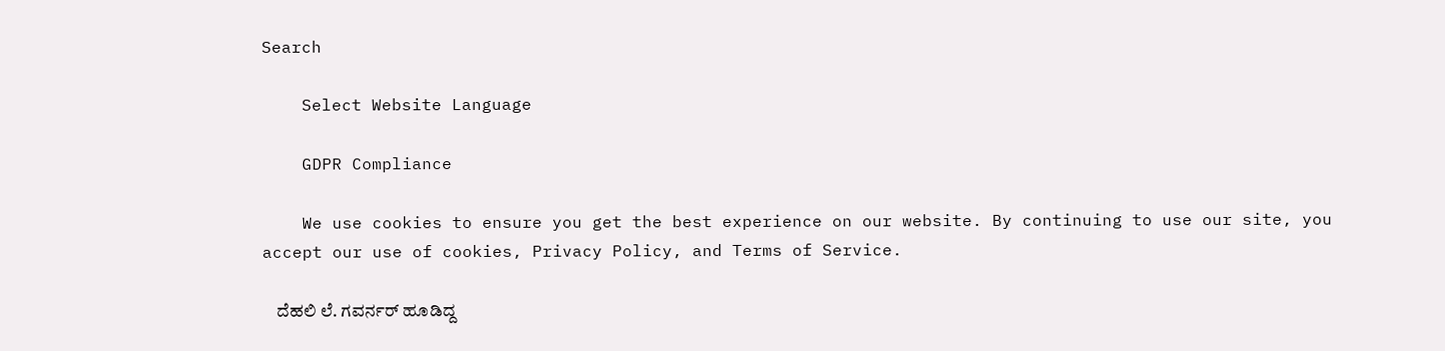Search

    Select Website Language

    GDPR Compliance

    We use cookies to ensure you get the best experience on our website. By continuing to use our site, you accept our use of cookies, Privacy Policy, and Terms of Service.

    ದೆಹಲಿ ಲೆ. ಗವರ್ನರ್‌ ಹೂಡಿದ್ದ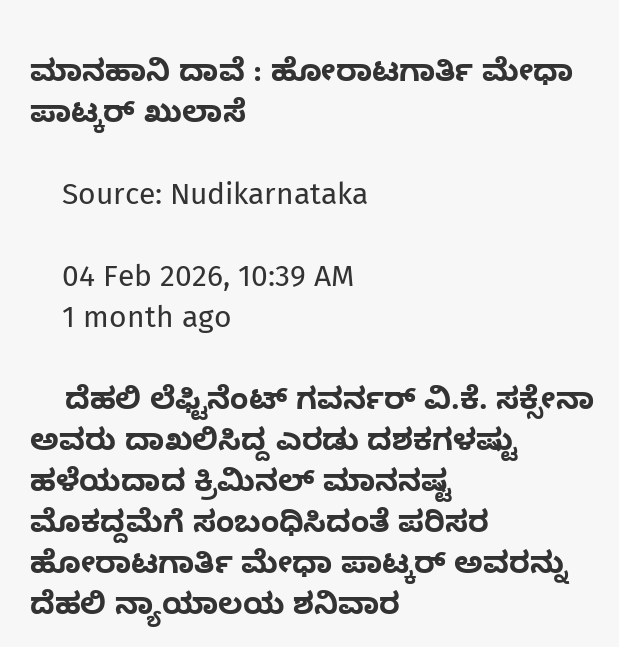ಮಾನಹಾನಿ ದಾವೆ : ಹೋರಾಟಗಾರ್ತಿ ಮೇಧಾ ಪಾಟ್ಕರ್‌ ಖುಲಾಸೆ

    Source: Nudikarnataka

    04 Feb 2026, 10:39 AM
    1 month ago

    ದೆಹಲಿ ಲೆಫ್ಟಿನೆಂಟ್ ಗವರ್ನರ್ ವಿ.ಕೆ. ಸಕ್ಸೇನಾ ಅವರು ದಾಖಲಿಸಿದ್ದ ಎರಡು ದಶಕಗಳಷ್ಟು ಹಳೆಯದಾದ ಕ್ರಿಮಿನಲ್ ಮಾನನಷ್ಟ ಮೊಕದ್ದಮೆಗೆ ಸಂಬಂಧಿಸಿದಂತೆ ಪರಿಸರ ಹೋರಾಟಗಾರ್ತಿ ಮೇಧಾ ಪಾಟ್ಕರ್ ಅವರನ್ನು ದೆಹಲಿ ನ್ಯಾಯಾಲಯ ಶನಿವಾರ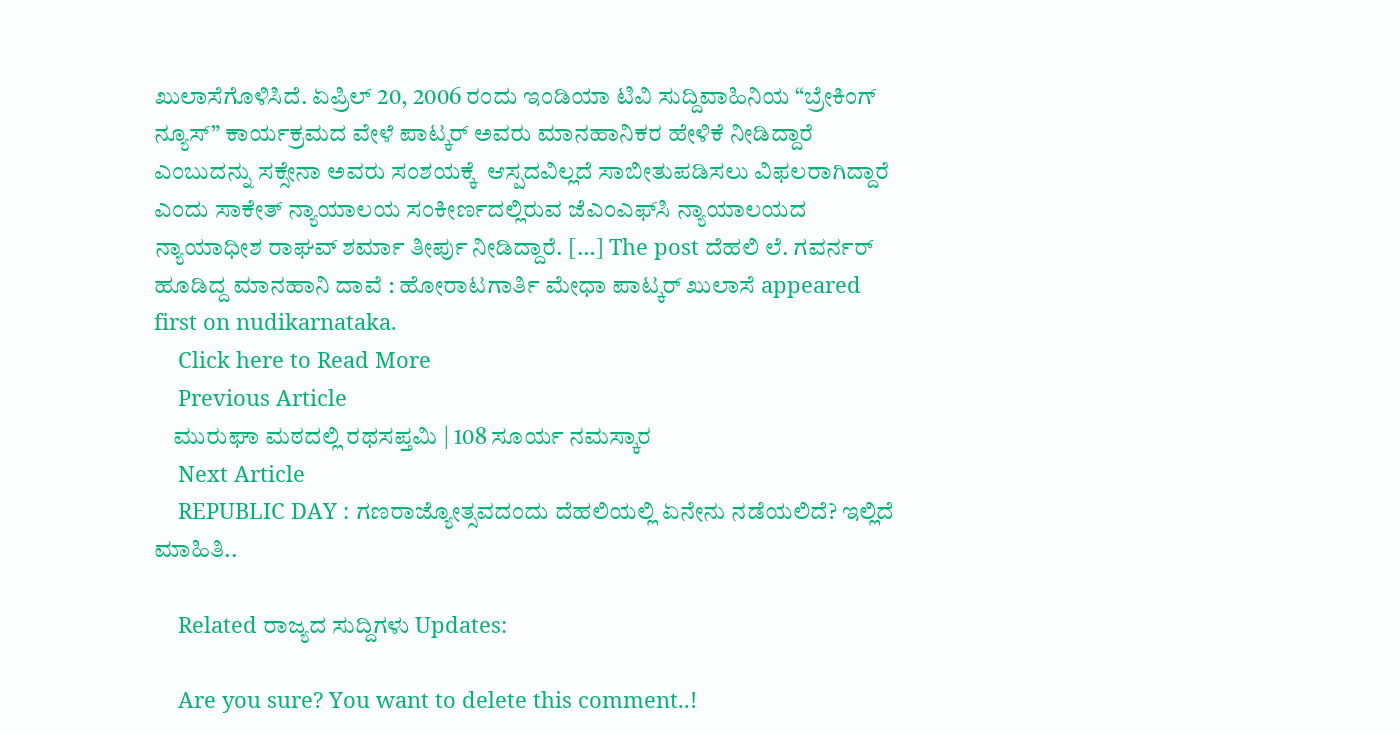ಖುಲಾಸೆಗೊಳಿಸಿದೆ. ಏಪ್ರಿಲ್ 20, 2006 ರಂದು ಇಂಡಿಯಾ ಟಿವಿ ಸುದ್ದಿವಾಹಿನಿಯ “ಬ್ರೇಕಿಂಗ್ ನ್ಯೂಸ್” ಕಾರ್ಯಕ್ರಮದ ವೇಳೆ ಪಾಟ್ಕರ್ ಅವರು ಮಾನಹಾನಿಕರ ಹೇಳಿಕೆ ನೀಡಿದ್ದಾರೆ ಎಂಬುದನ್ನು ಸಕ್ಸೇನಾ ಅವರು ಸಂಶಯಕ್ಕೆ  ಆಸ್ಪದವಿಲ್ಲದೆ ಸಾಬೀತುಪಡಿಸಲು ವಿಫಲರಾಗಿದ್ದಾರೆ ಎಂದು ಸಾಕೇತ್ ನ್ಯಾಯಾಲಯ ಸಂಕೀರ್ಣದಲ್ಲಿರುವ ಜೆಎಂಎಫ್‌ಸಿ ನ್ಯಾಯಾಲಯದ  ನ್ಯಾಯಾಧೀಶ ರಾಘವ್ ಶರ್ಮಾ ತೀರ್ಪು ನೀಡಿದ್ದಾರೆ. […] The post ದೆಹಲಿ ಲೆ. ಗವರ್ನರ್‌ ಹೂಡಿದ್ದ ಮಾನಹಾನಿ ದಾವೆ : ಹೋರಾಟಗಾರ್ತಿ ಮೇಧಾ ಪಾಟ್ಕರ್‌ ಖುಲಾಸೆ appeared first on nudikarnataka.
    Click here to Read More
    Previous Article
    ಮುರುಘಾ ಮಠದಲ್ಲಿ ರಥಸಪ್ತಮಿ | 108 ಸೂರ್ಯ ನಮಸ್ಕಾರ
    Next Article
    REPUBLIC DAY : ಗಣರಾಜ್ಯೋತ್ಸವದಂದು ದೆಹಲಿಯಲ್ಲಿ ಏನೇನು ನಡೆಯಲಿದೆ? ಇಲ್ಲಿದೆ ಮಾಹಿತಿ..

    Related ರಾಜ್ಯದ ಸುದ್ದಿಗಳು Updates:

    Are you sure? You want to delete this comment..!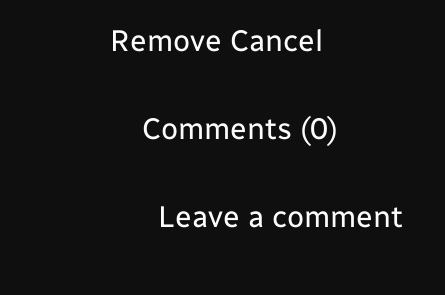Remove Cancel

    Comments (0)

      Leave a comment